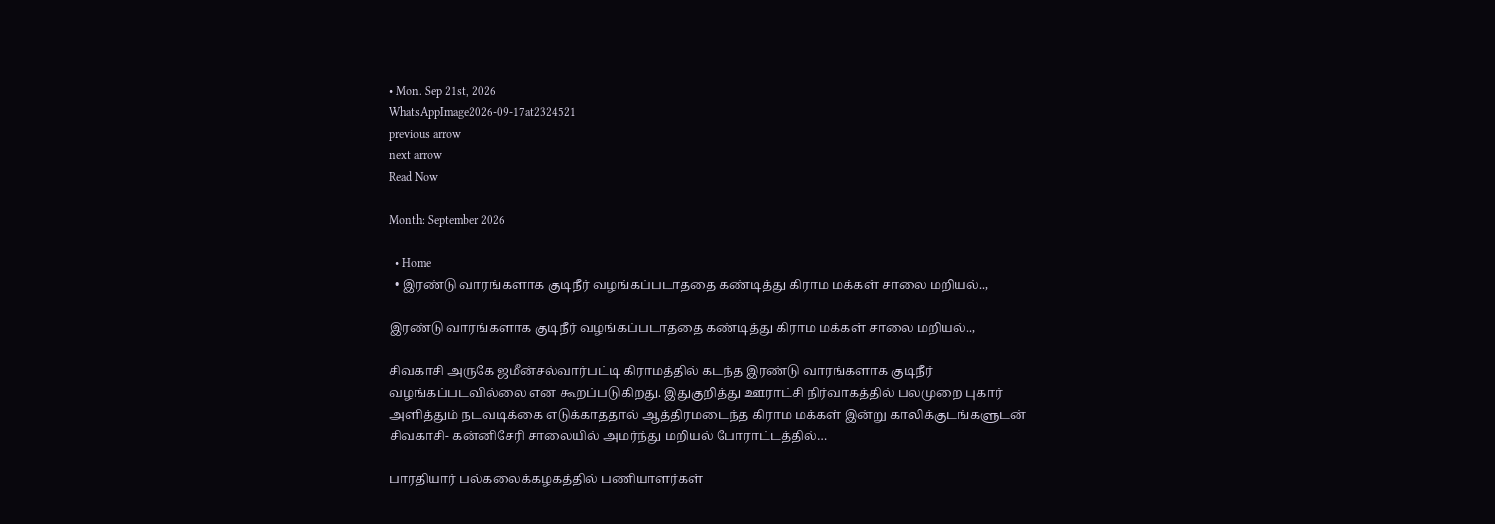• Mon. Sep 21st, 2026
WhatsAppImage2026-09-17at2324521
previous arrow
next arrow
Read Now

Month: September 2026

  • Home
  • இரண்டு வாரங்களாக குடிநீர் வழங்கப்படாததை கண்டித்து கிராம மக்கள் சாலை மறியல்..,

இரண்டு வாரங்களாக குடிநீர் வழங்கப்படாததை கண்டித்து கிராம மக்கள் சாலை மறியல்..,

சிவகாசி அருகே ஜமீன்சல்வார்பட்டி கிராமத்தில் கடந்த இரண்டு வாரங்களாக குடிநீர் வழங்கப்படவில்லை என கூறப்படுகிறது. இதுகுறித்து ஊராட்சி நிர்வாகத்தில் பலமுறை புகார் அளித்தும் நடவடிக்கை எடுக்காததால் ஆத்திரமடைந்த கிராம மக்கள் இன்று காலிக்குடங்களுடன் சிவகாசி- கன்னிசேரி சாலையில் அமர்ந்து மறியல் போராட்டத்தில்…

பாரதியார் பல்கலைக்கழகத்தில் பணியாளர்கள்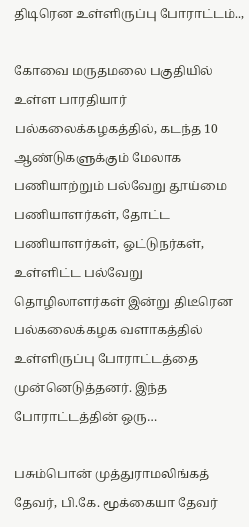திடிரென உள்ளிருப்பு போராட்டம்..,

கோவை மருதமலை பகுதியில் உள்ள பாரதியார் பல்கலைக்கழகத்தில், கடந்த 10 ஆண்டுகளுக்கும் மேலாக பணியாற்றும் பல்வேறு தூய்மை பணியாளர்கள், தோட்ட பணியாளர்கள், ஓட்டுநர்கள், உள்ளிட்ட பல்வேறு தொழிலாளர்கள் இன்று திடீரென பல்கலைக்கழக வளாகத்தில் உள்ளிருப்பு போராட்டத்தை முன்னெடுத்தனர். இந்த போராட்டத்தின் ஒரு…

பசும்பொன் முத்துராமலிங்கத் தேவர், பி.கே. மூக்கையா தேவர்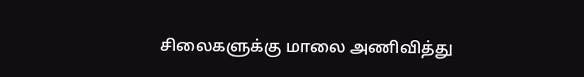சிலைகளுக்கு மாலை அணிவித்து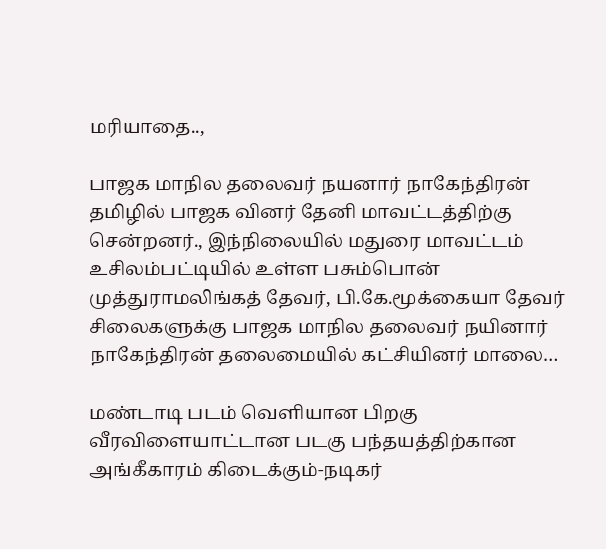மரியாதை..,

பாஜக மாநில தலைவர் நயனார் நாகேந்திரன் தமிழில் பாஜக வினர் தேனி மாவட்டத்திற்கு சென்றனர்., இந்நிலையில் மதுரை மாவட்டம் உசிலம்பட்டியில் உள்ள பசும்பொன் முத்துராமலிங்கத் தேவர், பி.கே.மூக்கையா தேவர் சிலைகளுக்கு பாஜக மாநில தலைவர் நயினார் நாகேந்திரன் தலைமையில் கட்சியினர் மாலை…

மண்டாடி படம் வெளியான பிறகு வீரவிளையாட்டான படகு பந்தயத்திற்கான அங்கீகாரம் கிடைக்கும்-நடிகர்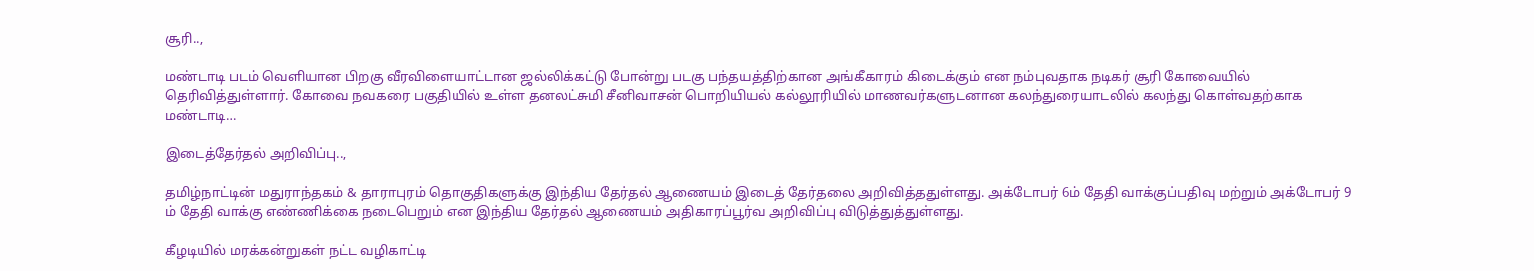சூரி..,

மண்டாடி படம் வெளியான பிறகு வீரவிளையாட்டான ஜல்லிக்கட்டு போன்று படகு பந்தயத்திற்கான அங்கீகாரம் கிடைக்கும் என நம்புவதாக நடிகர் சூரி கோவையில் தெரிவித்துள்ளார். கோவை நவகரை பகுதியில் உள்ள தனலட்சுமி சீனிவாசன் பொறியியல் கல்லூரியில் மாணவர்களுடனான கலந்துரையாடலில் கலந்து கொள்வதற்காக மண்டாடி…

இடைத்தேர்தல் அறிவிப்பு..,

தமிழ்நாட்டின் மதுராந்தகம் & தாராபுரம் தொகுதிகளுக்கு இந்திய தேர்தல் ஆணையம் இடைத் தேர்தலை அறிவித்ததுள்ளது. அக்டோபர் 6ம் தேதி வாக்குப்பதிவு மற்றும் அக்டோபர் 9 ம் தேதி வாக்கு எண்ணிக்கை நடைபெறும் என இந்திய தேர்தல் ஆணையம் அதிகாரப்பூர்வ அறிவிப்பு விடுத்துத்துள்ளது.

கீழடியில் மரக்கன்றுகள் நட்ட வழிகாட்டி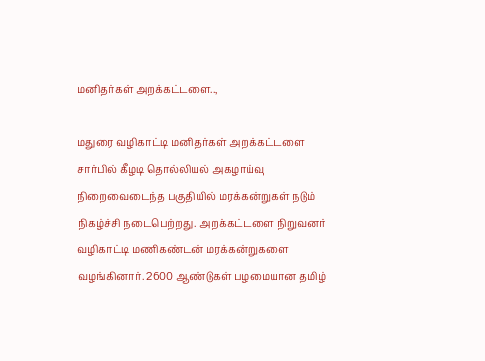மனிதர்கள் அறக்கட்டளை..,

மதுரை வழிகாட்டி மனிதர்கள் அறக்கட்டளை சார்பில் கீழடி தொல்லியல் அகழாய்வு நிறைவைடைந்த பகுதியில் மரக்கன்றுகள் நடும் நிகழ்ச்சி நடைபெற்றது. அறக்கட்டளை நிறுவனர் வழிகாட்டி மணிகண்டன் மரக்கன்றுகளை வழங்கினார். 2600 ஆண்டுகள் பழமையான தமிழ்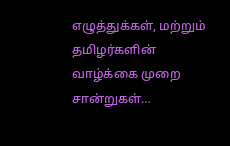எழுத்துக்கள், மற்றும் தமிழர்களின் வாழ்க்கை முறை சான்றுகள்…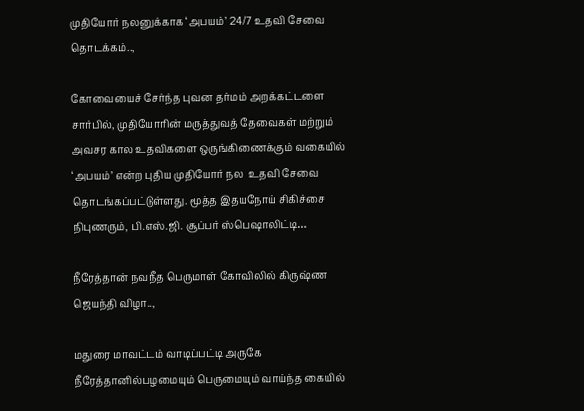முதியோர் நலனுக்காக ‘அபயம்’ 24/7 உதவி சேவை தொடக்கம்..,

கோவையைச் சேர்ந்த புவன தர்மம் அறக்கட்டளை சார்பில், முதியோரின் மருத்துவத் தேவைகள் மற்றும் அவசர கால உதவிகளை ஒருங்கிணைக்கும் வகையில் ‘அபயம்’ என்ற புதிய முதியோர் நல  உதவி சேவை  தொடங்கப்பட்டுள்ளது. மூத்த இதயநோய் சிகிச்சை நிபுணரும், பி.எஸ்.ஜி. சூப்பர் ஸ்பெஷாலிட்டி…

நீரேத்தான் நவநீத பெருமாள் கோவிலில் கிருஷ்ண ஜெயந்தி விழா..,

மதுரை மாவட்டம் வாடிப்பட்டி அருகே நீரேத்தானில்பழமையும் பெருமையும் வாய்ந்த கையில்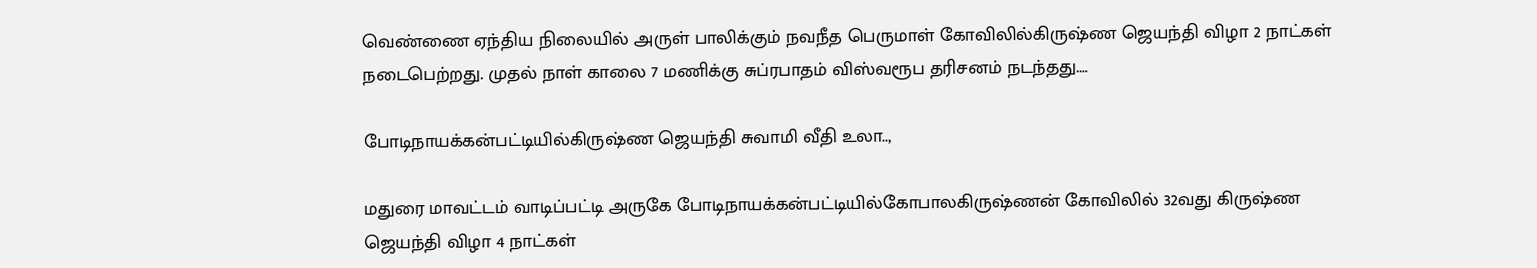வெண்ணை ஏந்திய நிலையில் அருள் பாலிக்கும் நவநீத பெருமாள் கோவிலில்கிருஷ்ண ஜெயந்தி விழா 2 நாட்கள் நடைபெற்றது. முதல் நாள் காலை 7 மணிக்கு சுப்ரபாதம் விஸ்வரூப தரிசனம் நடந்தது.…

போடிநாயக்கன்பட்டியில்கிருஷ்ண ஜெயந்தி சுவாமி வீதி உலா..,

மதுரை மாவட்டம் வாடிப்பட்டி அருகே போடிநாயக்கன்பட்டியில்கோபாலகிருஷ்ணன் கோவிலில் 32வது கிருஷ்ண ஜெயந்தி விழா 4 நாட்கள்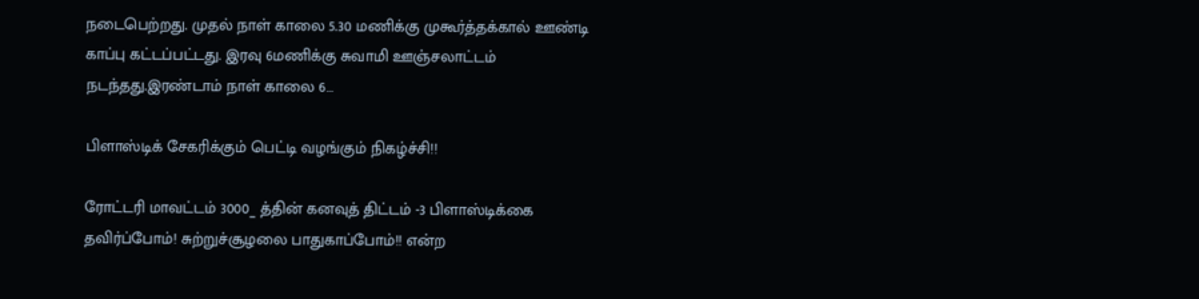நடைபெற்றது. முதல் நாள் காலை 5.30 மணிக்கு முகூர்த்தக்கால் ஊண்டி காப்பு கட்டப்பட்டது. இரவு 6மணிக்கு சுவாமி ஊஞ்சலாட்டம் நடந்தது.இரண்டாம் நாள் காலை 6…

பிளாஸ்டிக் சேகரிக்கும் பெட்டி வழங்கும் நிகழ்ச்சி!!

ரோட்டரி மாவட்டம் 3000_ த்தின் கனவுத் திட்டம் -3 பிளாஸ்டிக்கை தவிர்ப்போம்! சுற்றுச்சூழலை பாதுகாப்போம்!! என்ற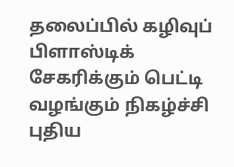தலைப்பில் கழிவுப் பிளாஸ்டிக் சேகரிக்கும் பெட்டி வழங்கும் நிகழ்ச்சி புதிய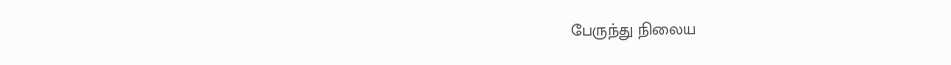பேருந்து நிலைய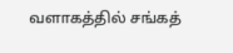வளாகத்தில் சங்கத்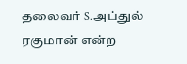தலைவர் S.அப்துல் ரகுமான் என்ற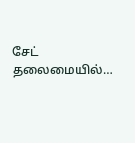சேட் தலைமையில்…